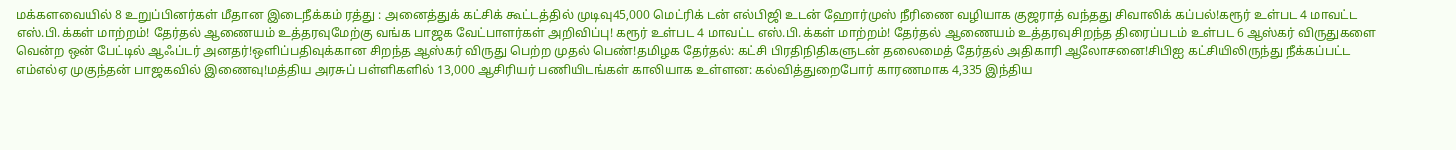மக்களவையில் 8 உறுப்பினர்கள் மீதான இடைநீக்கம் ரத்து : அனைத்துக் கட்சிக் கூட்டத்தில் முடிவு45,000 மெட்ரிக் டன் எல்பிஜி உடன் ஹோர்முஸ் நீரிணை வழியாக குஜராத் வந்தது சிவாலிக் கப்பல்!கரூர் உள்பட 4 மாவட்ட எஸ்.பி.க்கள் மாற்றம்! தேர்தல் ஆணையம் உத்தரவுமேற்கு வங்க பாஜக வேட்பாளர்கள் அறிவிப்பு! கரூர் உள்பட 4 மாவட்ட எஸ்.பி.க்கள் மாற்றம்! தேர்தல் ஆணையம் உத்தரவுசிறந்த திரைப்படம் உள்பட 6 ஆஸ்கர் விருதுகளை வென்ற ஒன் பேட்டில் ஆஃப்டர் அனதர்!ஒளிப்பதிவுக்கான சிறந்த ஆஸ்கர் விருது பெற்ற முதல் பெண்!தமிழக தேர்தல்: கட்சி பிரதிநிதிகளுடன் தலைமைத் தேர்தல் அதிகாரி ஆலோசனை!சிபிஐ கட்சியிலிருந்து நீக்கப்பட்ட எம்எல்ஏ முகுந்தன் பாஜகவில் இணைவு!மத்திய அரசுப் பள்ளிகளில் 13,000 ஆசிரியர் பணியிடங்கள் காலியாக உள்ளன: கல்வித்துறைபோர் காரணமாக 4,335 இந்திய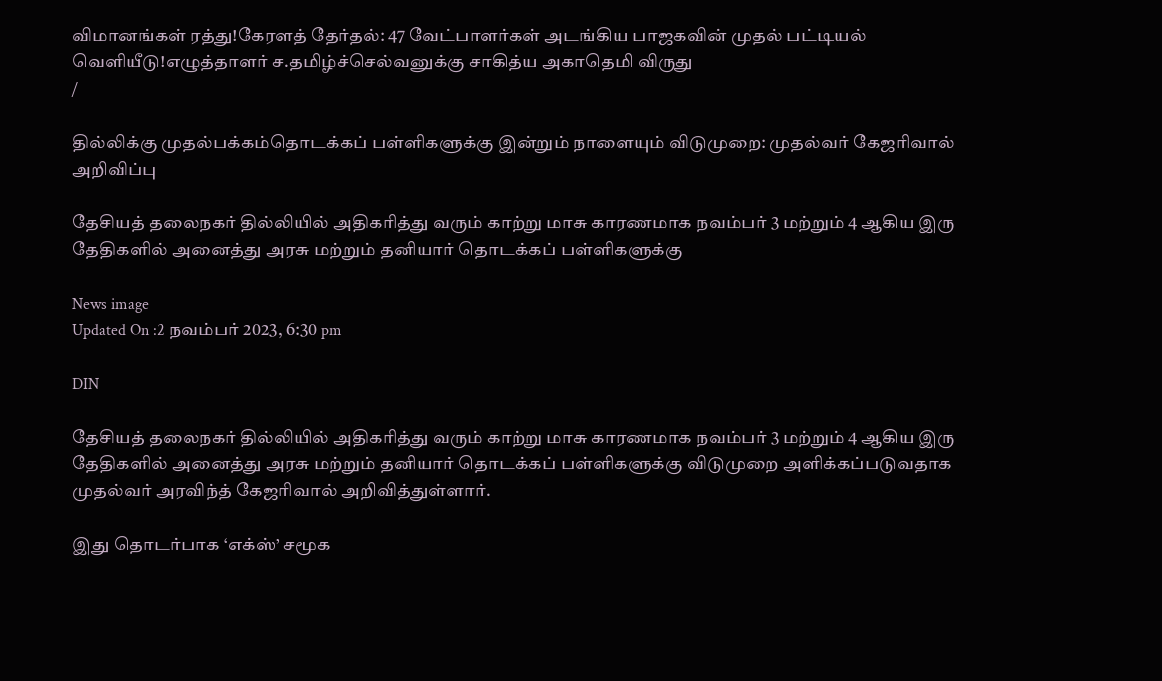விமானங்கள் ரத்து!கேரளத் தேர்தல்: 47 வேட்பாளர்கள் அடங்கிய பாஜகவின் முதல் பட்டியல் வெளியீடு!எழுத்தாளர் ச.தமிழ்ச்செல்வனுக்கு சாகித்ய அகாதெமி விருது
/

தில்லிக்கு முதல்பக்கம்தொடக்கப் பள்ளிகளுக்கு இன்றும் நாளையும் விடுமுறை: முதல்வர் கேஜரிவால் அறிவிப்பு

தேசியத் தலைநகர் தில்லியில் அதிகரித்து வரும் காற்று மாசு காரணமாக நவம்பர் 3 மற்றும் 4 ஆகிய இரு தேதிகளில் அனைத்து அரசு மற்றும் தனியார் தொடக்கப் பள்ளிகளுக்கு

News image
Updated On :2 நவம்பர் 2023, 6:30 pm

DIN

தேசியத் தலைநகர் தில்லியில் அதிகரித்து வரும் காற்று மாசு காரணமாக நவம்பர் 3 மற்றும் 4 ஆகிய இரு தேதிகளில் அனைத்து அரசு மற்றும் தனியார் தொடக்கப் பள்ளிகளுக்கு விடுமுறை அளிக்கப்படுவதாக முதல்வர் அரவிந்த் கேஜரிவால் அறிவித்துள்ளார்.

இது தொடர்பாக ‘எக்ஸ்’ சமூக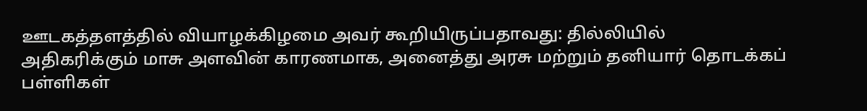ஊடகத்தளத்தில் வியாழக்கிழமை அவர் கூறியிருப்பதாவது: தில்லியில் அதிகரிக்கும் மாசு அளவின் காரணமாக, அனைத்து அரசு மற்றும் தனியார் தொடக்கப் பள்ளிகள்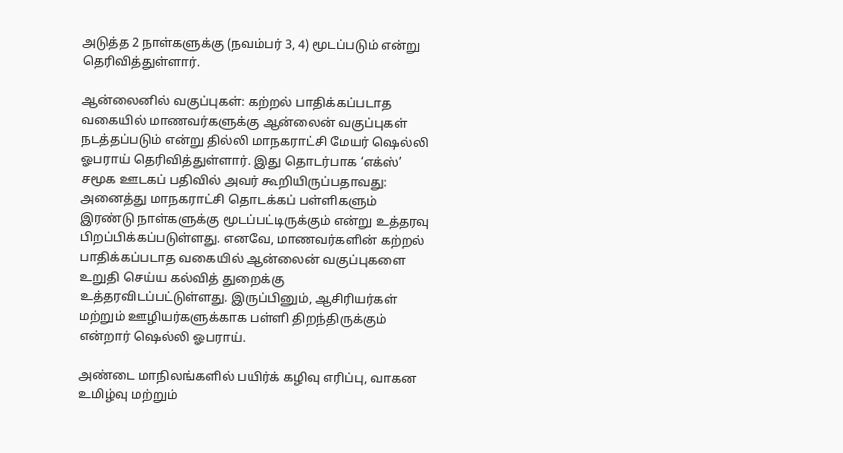அடுத்த 2 நாள்களுக்கு (நவம்பர் 3, 4) மூடப்படும் என்று தெரிவித்துள்ளார்.

ஆன்லைனில் வகுப்புகள்: கற்றல் பாதிக்கப்படாத வகையில் மாணவர்களுக்கு ஆன்லைன் வகுப்புகள் நடத்தப்படும் என்று தில்லி மாநகராட்சி மேயர் ஷெல்லி ஓபராய் தெரிவித்துள்ளார். இது தொடர்பாக ‘எக்ஸ்’ சமூக ஊடகப் பதிவில் அவர் கூறியிருப்பதாவது: அனைத்து மாநகராட்சி தொடக்கப் பள்ளிகளும் இரண்டு நாள்களுக்கு மூடப்பட்டிருக்கும் என்று உத்தரவு பிறப்பிக்கப்படுள்ளது. எனவே, மாணவர்களின் கற்றல் பாதிக்கப்படாத வகையில் ஆன்லைன் வகுப்புகளை உறுதி செய்ய கல்வித் துறைக்கு உத்தரவிடப்பட்டுள்ளது. இருப்பினும், ஆசிரியர்கள் மற்றும் ஊழியர்களுக்காக பள்ளி திறந்திருக்கும் என்றார் ஷெல்லி ஓபராய்.

அண்டை மாநிலங்களில் பயிர்க் கழிவு எரிப்பு, வாகன உமிழ்வு மற்றும்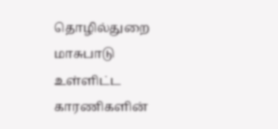தொழில்துறை மாசுபாடு உள்ளிட்ட காரணிகளின்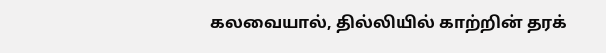கலவையால், தில்லியில் காற்றின் தரக்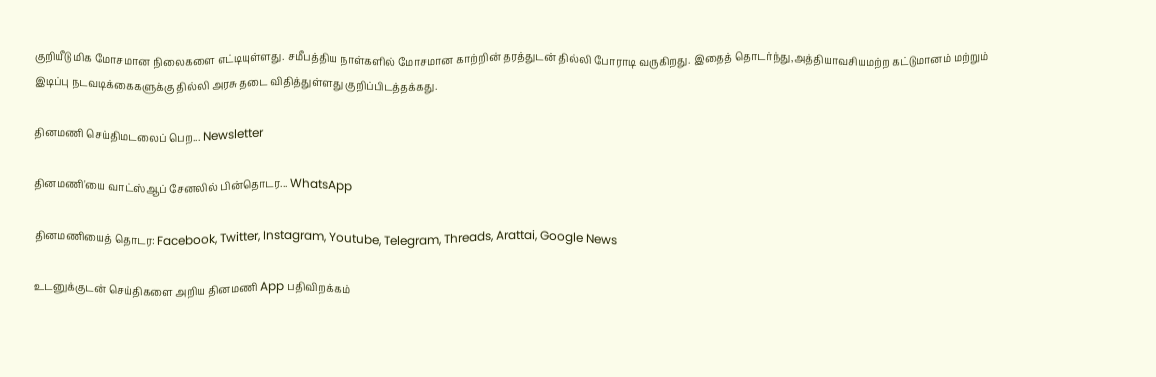குறியீடு மிக மோசமான நிலைகளை எட்டியுள்ளது. சமீபத்திய நாள்களில் மோசமான காற்றின் தரத்துடன் தில்லி போராடி வருகிறது. இதைத் தொடர்ந்து,அத்தியாவசியமற்ற கட்டுமானம் மற்றும் இடிப்பு நடவடிக்கைகளுக்கு தில்லி அரசு தடை விதித்துள்ளது குறிப்பிடத்தக்கது.

தினமணி செய்திமடலைப் பெற... Newsletter

தினமணி'யை வாட்ஸ்ஆப் சேனலில் பின்தொடர... WhatsApp

தினமணியைத் தொடர: Facebook, Twitter, Instagram, Youtube, Telegram, Threads, Arattai, Google News

உடனுக்குடன் செய்திகளை அறிய தினமணி App பதிவிறக்கம்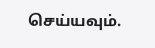செய்யவும்.